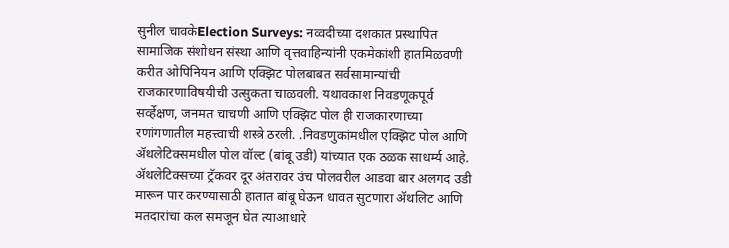सुनील चावकेElection Surveys: नव्वदीच्या दशकात प्रस्थापित सामाजिक संशोधन संस्था आणि वृत्तवाहिन्यांनी एकमेकांशी हातमिळवणी करीत ओपिनियन आणि एक्झिट पोलबाबत सर्वसामान्यांची राजकारणाविषयीची उत्सुकता चाळवली. यथावकाश निवडणूकपूर्व सर्व्हेक्षण, जनमत चाचणी आणि एक्झिट पोल ही राजकारणाच्या रणांगणातील महत्त्वाची शस्त्रे ठरली. .निवडणुकांमधील एक्झिट पोल आणि ॲथलेटिक्समधील पोल वॉल्ट (बांबू उडी) यांच्यात एक ठळक साधर्म्य आहे. ॲथलेटिक्सच्या ट्रॅकवर दूर अंतरावर उंच पोलवरील आडवा बार अलगद उडी मारून पार करण्यासाठी हातात बांबू घेऊन धावत सुटणारा ॲथलिट आणि मतदारांचा कल समजून घेत त्याआधारे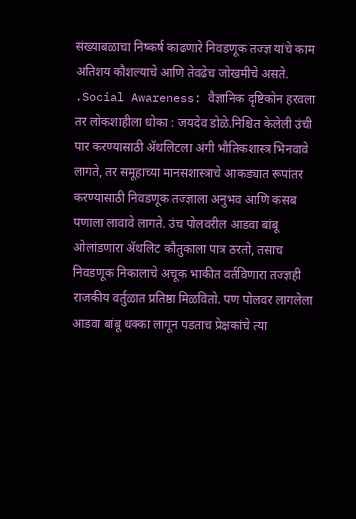संख्याबळाचा निष्कर्ष काढणारे निवडणूक तज्ज्ञ यांचे काम अतिशय कौशल्याचे आणि तेवढेच जोखमीचे असते. .Social Awareness: वैज्ञानिक दृष्टिकोन हरवला तर लोकशाहीला धोका : जयदेव डोळे.निश्चित केलेली उंची पार करण्यासाठी ॲथलिटला अंगी भौतिकशास्त्र भिनवावे लागते, तर समूहाच्या मानसशास्त्राचे आकड्यात रूपांतर करण्यासाठी निवडणूक तज्ज्ञाला अनुभव आणि कसब पणाला लावावे लागते. उंच पोलवरील आडवा बांबू ओलांडणारा ॲथलिट कौतुकाला पात्र ठरतो, तसाच निवडणूक निकालाचे अचूक भाकीत वर्तविणारा तज्ज्ञही राजकीय वर्तुळात प्रतिष्ठा मिळवितो. पण पोलवर लागलेला आडवा बांबू धक्का लागून पडताच प्रेक्षकांचे त्या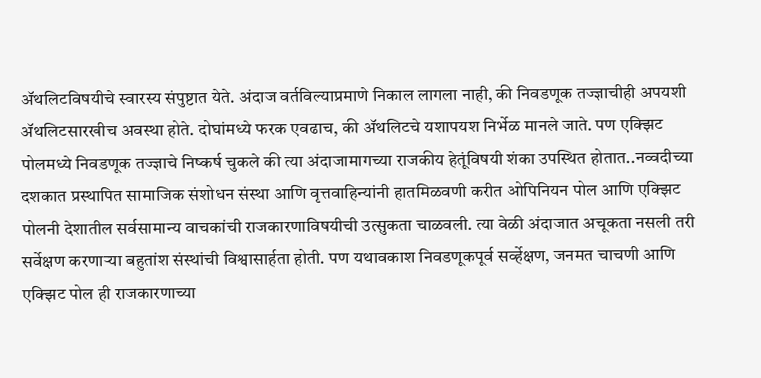ॲथलिटविषयीचे स्वारस्य संपुष्टात येते. अंदाज वर्तविल्याप्रमाणे निकाल लागला नाही, की निवडणूक तज्ज्ञाचीही अपयशी ॲथलिटसारखीच अवस्था होते. दोघांमध्ये फरक एवढाच, की ॲथलिटचे यशापयश निर्भेळ मानले जाते. पण एक्झिट पोलमध्ये निवडणूक तज्ज्ञाचे निष्कर्ष चुकले की त्या अंदाजामागच्या राजकीय हेतूंविषयी शंका उपस्थित होतात..नव्वदीच्या दशकात प्रस्थापित सामाजिक संशोधन संस्था आणि वृत्तवाहिन्यांनी हातमिळवणी करीत ओपिनियन पोल आणि एक्झिट पोलनी देशातील सर्वसामान्य वाचकांची राजकारणाविषयीची उत्सुकता चाळवली. त्या वेळी अंदाजात अचूकता नसली तरी सर्वेक्षण करणाऱ्या बहुतांश संस्थांची विश्वासार्हता होती. पण यथावकाश निवडणूकपूर्व सर्व्हेक्षण, जनमत चाचणी आणि एक्झिट पोल ही राजकारणाच्या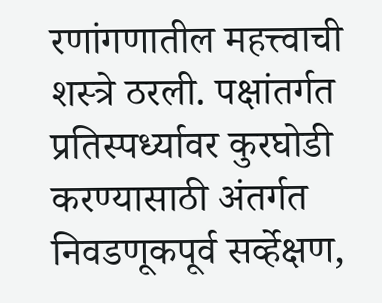रणांगणातील महत्त्वाची शस्त्रे ठरली. पक्षांतर्गत प्रतिस्पर्ध्यावर कुरघोडी करण्यासाठी अंतर्गत निवडणूकपूर्व सर्व्हेक्षण,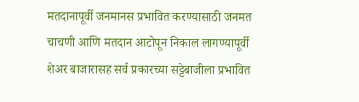मतदानापूर्वी जनमानस प्रभावित करण्यासाठी जनमत चाचणी आणि मतदान आटोपून निकाल लागण्यापूर्वी शेअर बाजारासह सर्व प्रकारच्या सट्टेबाजीला प्रभावित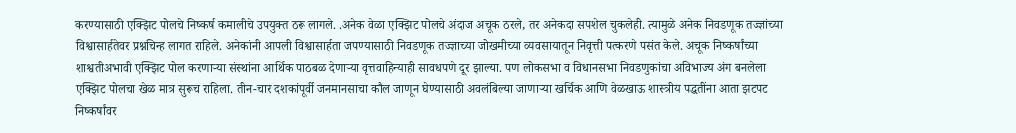करण्यासाठी एक्झिट पोलचे निष्कर्ष कमालीचे उपयुक्त ठरू लागले. .अनेक वेळा एक्झिट पोलचे अंदाज अचूक ठरले, तर अनेकदा सपशेल चुकलेही. त्यामुळे अनेक निवडणूक तज्ज्ञांच्या विश्वासार्हतेवर प्रश्नचिन्ह लागत राहिले. अनेकांनी आपली विश्वासार्हता जपण्यासाठी निवडणूक तज्ज्ञाच्या जोखमीच्या व्यवसायातून निवृत्ती पत्करणे पसंत केले. अचूक निष्कर्षांच्या शाश्वतीअभावी एक्झिट पोल करणाऱ्या संस्थांना आर्थिक पाठबळ देणाऱ्या वृत्तवाहिन्याही सावधपणे दूर झाल्या. पण लोकसभा व विधानसभा निवडणुकांचा अविभाज्य अंग बनलेला एक्झिट पोलचा खेळ मात्र सुरूच राहिला. तीन-चार दशकांपूर्वी जनमानसाचा कौल जाणून घेण्यासाठी अवलंबिल्या जाणाऱ्या खर्चिक आणि वेळखाऊ शास्त्रीय पद्धतींना आता झटपट निष्कर्षांवर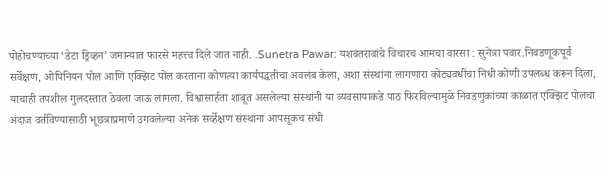पोहोचण्याच्या ‘डेटा ड्रिव्हन’ जमान्यात फारसे महत्त्व दिले जात नाही. .Sunetra Pawar: यशवंतरावांचे विचारच आमचा वारसा : सुनेत्रा पवार.निवडणूकपूर्व सर्वेक्षण, ओपिनियन पोल आणि एक्झिट पोल करताना कोणत्या कार्यपद्धतीचा अवलंब केला, अशा संस्थांना लागणारा कोट्यवधींचा निधी कोणी उपलब्ध करून दिला, याचाही तपशील गुलदस्तात ठेवला जाऊ लागला. विश्वासार्हता शाबूत असलेल्या संस्थांनी या व्यवसायाकडे पाठ फिरविल्यामुळे निवडणुकांच्या काळात एक्झिट पोलचा अंदाज वर्तविण्यासाठी भूछत्राप्रमाणे उगवलेल्या अनेक सर्व्हेक्षण संस्थांना आपसूकच संधी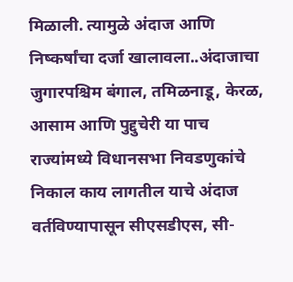मिळाली. त्यामुळे अंदाज आणि निष्कर्षांचा दर्जा खालावला..अंदाजाचा जुगारपश्चिम बंगाल, तमिळनाडू, केरळ, आसाम आणि पुद्दुचेरी या पाच राज्यांमध्ये विधानसभा निवडणुकांचे निकाल काय लागतील याचे अंदाज वर्तविण्यापासून सीएसडीएस, सी-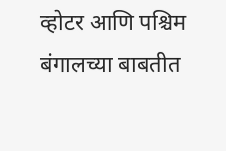व्होटर आणि पश्चिम बंगालच्या बाबतीत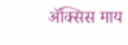ॲक्सिस माय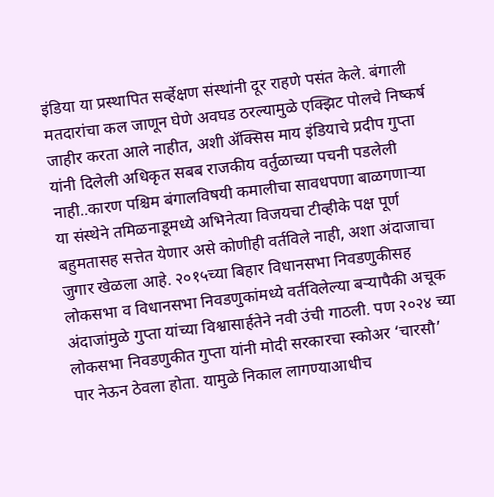इंडिया या प्रस्थापित सर्व्हेक्षण संस्थांनी दूर राहणे पसंत केले. बंगाली मतदारांचा कल जाणून घेणे अवघड ठरल्यामुळे एक्झिट पोलचे निष्कर्ष जाहीर करता आले नाहीत, अशी ॲक्सिस माय इंडियाचे प्रदीप गुप्ता यांनी दिलेली अधिकृत सबब राजकीय वर्तुळाच्या पचनी पडलेली नाही..कारण पश्चिम बंगालविषयी कमालीचा सावधपणा बाळगणाऱ्या या संस्थेने तमिळनाडूमध्ये अभिनेत्या विजयचा टीव्हीके पक्ष पूर्ण बहुमतासह सत्तेत येणार असे कोणीही वर्तविले नाही, अशा अंदाजाचा जुगार खेळला आहे. २०१५च्या बिहार विधानसभा निवडणुकीसह लोकसभा व विधानसभा निवडणुकांमध्ये वर्तविलेल्या बऱ्यापैकी अचूक अंदाजांमुळे गुप्ता यांच्या विश्वासार्हतेने नवी उंची गाठली. पण २०२४ च्या लोकसभा निवडणुकीत गुप्ता यांनी मोदी सरकारचा स्कोअर ‘चारसौ’ पार नेऊन ठेवला होता. यामुळे निकाल लागण्याआधीच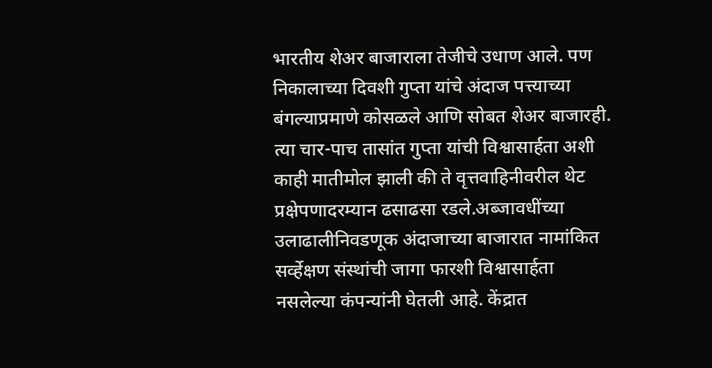भारतीय शेअर बाजाराला तेजीचे उधाण आले. पण निकालाच्या दिवशी गुप्ता यांचे अंदाज पत्त्याच्या बंगल्याप्रमाणे कोसळले आणि सोबत शेअर बाजारही. त्या चार-पाच तासांत गुप्ता यांची विश्वासार्हता अशी काही मातीमोल झाली की ते वृत्तवाहिनीवरील थेट प्रक्षेपणादरम्यान ढसाढसा रडले.अब्जावधींच्या उलाढालीनिवडणूक अंदाजाच्या बाजारात नामांकित सर्व्हेक्षण संस्थांची जागा फारशी विश्वासार्हता नसलेल्या कंपन्यांनी घेतली आहे. केंद्रात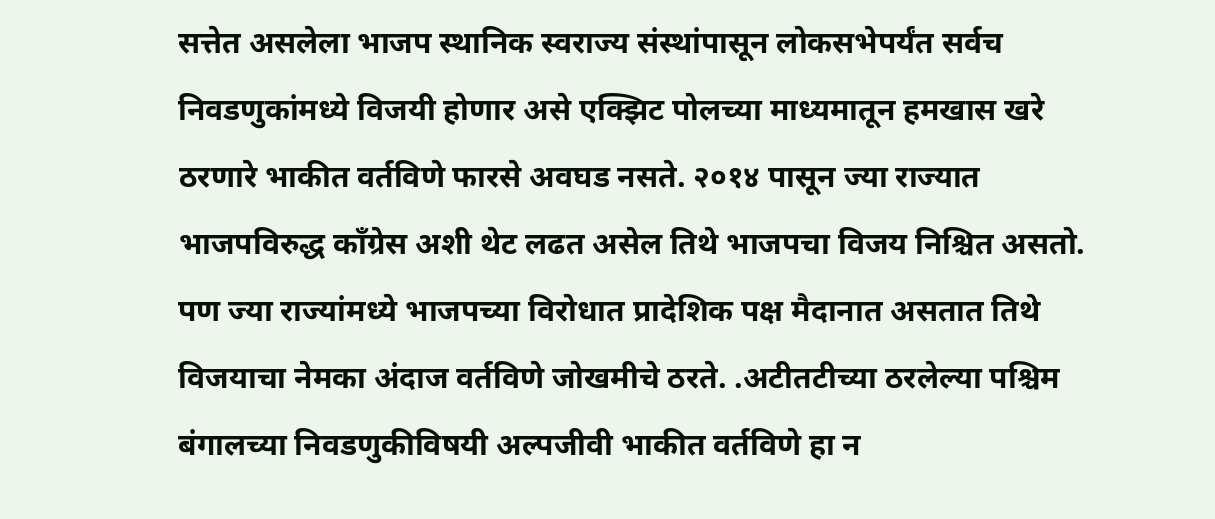सत्तेत असलेला भाजप स्थानिक स्वराज्य संस्थांपासून लोकसभेपर्यंत सर्वच निवडणुकांमध्ये विजयी होणार असे एक्झिट पोलच्या माध्यमातून हमखास खरे ठरणारे भाकीत वर्तविणे फारसे अवघड नसते. २०१४ पासून ज्या राज्यात भाजपविरुद्ध काँग्रेस अशी थेट लढत असेल तिथे भाजपचा विजय निश्चित असतो. पण ज्या राज्यांमध्ये भाजपच्या विरोधात प्रादेशिक पक्ष मैदानात असतात तिथे विजयाचा नेमका अंदाज वर्तविणे जोखमीचे ठरते. .अटीतटीच्या ठरलेल्या पश्चिम बंगालच्या निवडणुकीविषयी अल्पजीवी भाकीत वर्तविणे हा न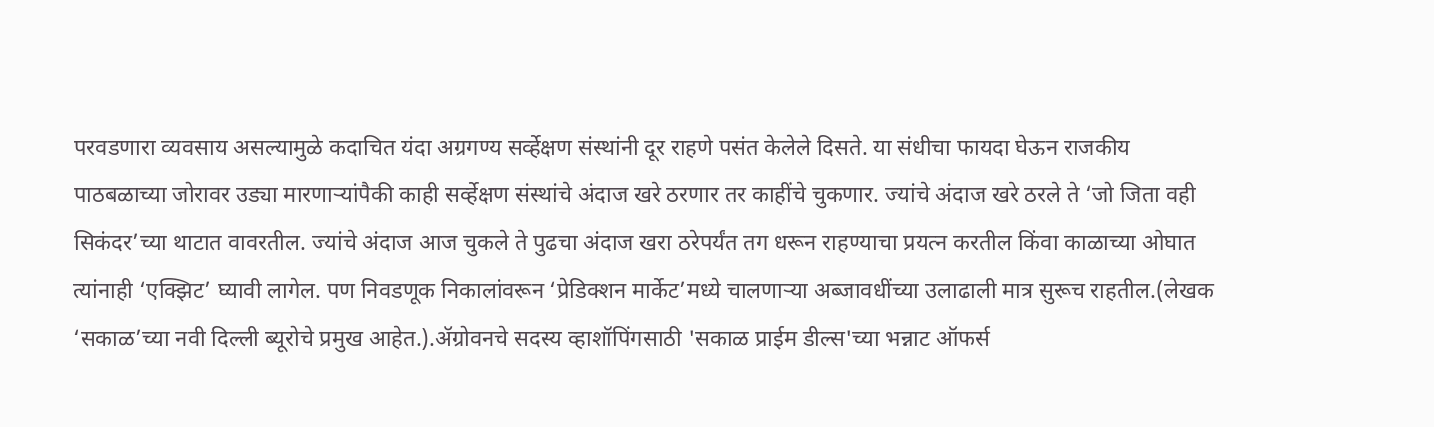परवडणारा व्यवसाय असल्यामुळे कदाचित यंदा अग्रगण्य सर्व्हेक्षण संस्थांनी दूर राहणे पसंत केलेले दिसते. या संधीचा फायदा घेऊन राजकीय पाठबळाच्या जोरावर उड्या मारणाऱ्यांपैकी काही सर्व्हेक्षण संस्थांचे अंदाज खरे ठरणार तर काहींचे चुकणार. ज्यांचे अंदाज खरे ठरले ते ‘जो जिता वही सिकंदर’च्या थाटात वावरतील. ज्यांचे अंदाज आज चुकले ते पुढचा अंदाज खरा ठरेपर्यंत तग धरून राहण्याचा प्रयत्न करतील किंवा काळाच्या ओघात त्यांनाही ‘एक्झिट’ घ्यावी लागेल. पण निवडणूक निकालांवरून ‘प्रेडिक्शन मार्केट’मध्ये चालणाऱ्या अब्जावधींच्या उलाढाली मात्र सुरूच राहतील.(लेखक ‘सकाळ’च्या नवी दिल्ली ब्यूरोचे प्रमुख आहेत.).ॲग्रोवनचे सदस्य व्हाशॉपिंगसाठी 'सकाळ प्राईम डील्स'च्या भन्नाट ऑफर्स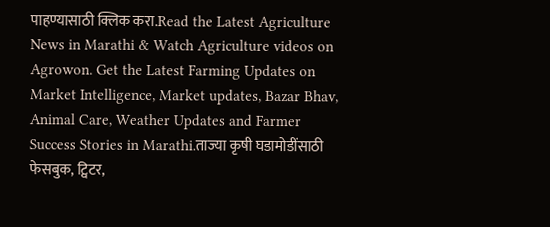पाहण्यासाठी क्लिक करा.Read the Latest Agriculture News in Marathi & Watch Agriculture videos on Agrowon. Get the Latest Farming Updates on Market Intelligence, Market updates, Bazar Bhav, Animal Care, Weather Updates and Farmer Success Stories in Marathi.ताज्या कृषी घडामोडींसाठी फेसबुक, ट्विटर,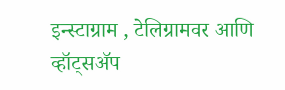इन्स्टाग्राम , टेलिग्रामवर आणि व्हॉट्सॲप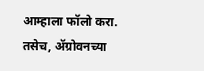आम्हाला फॉलो करा. तसेच, ॲग्रोवनच्या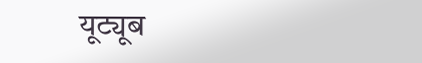यूट्यूब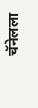चॅनेलला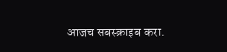आजच सबस्क्राइब करा.